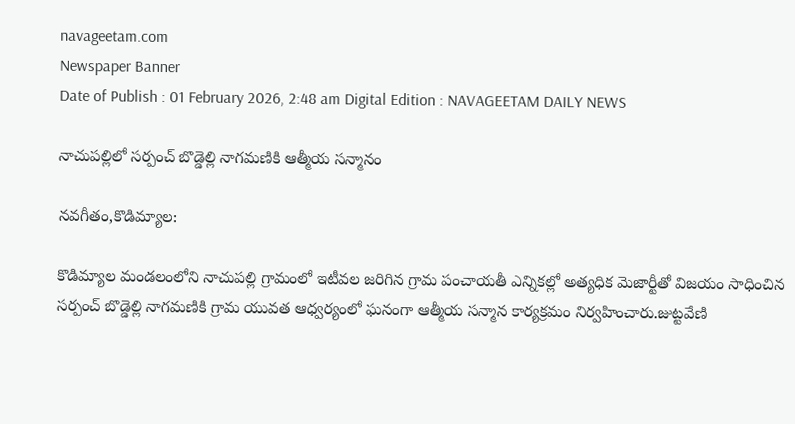navageetam.com
Newspaper Banner
Date of Publish : 01 February 2026, 2:48 am Digital Edition : NAVAGEETAM DAILY NEWS

నాచుపల్లిలో సర్పంచ్ బొడ్డెల్లి నాగమణికి ఆత్మీయ సన్మానం

నవగీతం,కొడిమ్యాల:

కొడిమ్యాల మండలంలోని నాచుపల్లి గ్రామంలో ఇటీవల జరిగిన గ్రామ పంచాయతీ ఎన్నికల్లో అత్యధిక మెజార్టీతో విజయం సాధించిన సర్పంచ్ బొడ్డెల్లి నాగమణికి గ్రామ యువత ఆధ్వర్యంలో ఘనంగా ఆత్మీయ సన్మాన కార్యక్రమం నిర్వహించారు.జుట్టవేణి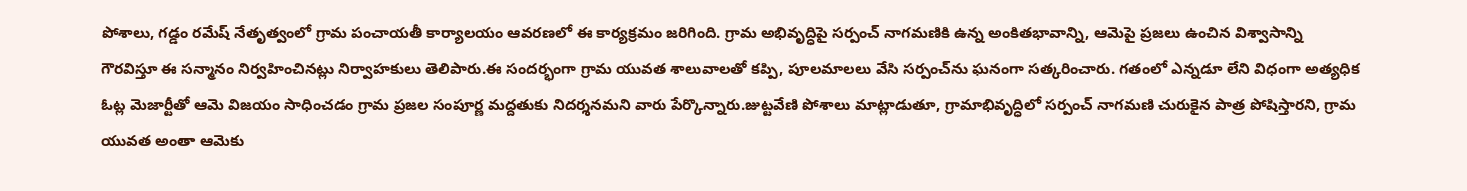పోశాలు, గడ్డం రమేష్ నేతృత్వంలో గ్రామ పంచాయతీ కార్యాలయం ఆవరణలో ఈ కార్యక్రమం జరిగింది. గ్రామ అభివృద్ధిపై సర్పంచ్ నాగమణికి ఉన్న అంకితభావాన్ని, ఆమెపై ప్రజలు ఉంచిన విశ్వాసాన్ని గౌరవిస్తూ ఈ సన్మానం నిర్వహించినట్లు నిర్వాహకులు తెలిపారు.ఈ సందర్భంగా గ్రామ యువత శాలువాలతో కప్పి, పూలమాలలు వేసి సర్పంచ్‌ను ఘనంగా సత్కరించారు. గతంలో ఎన్నడూ లేని విధంగా అత్యధిక ఓట్ల మెజార్టీతో ఆమె విజయం సాధించడం గ్రామ ప్రజల సంపూర్ణ మద్దతుకు నిదర్శనమని వారు పేర్కొన్నారు.జుట్టవేణి పోశాలు మాట్లాడుతూ, గ్రామాభివృద్ధిలో సర్పంచ్ నాగమణి చురుకైన పాత్ర పోషిస్తారని, గ్రామ యువత అంతా ఆమెకు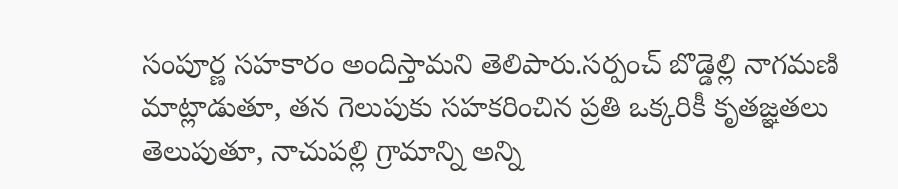సంపూర్ణ సహకారం అందిస్తామని తెలిపారు.సర్పంచ్ బొడ్డెల్లి నాగమణి మాట్లాడుతూ, తన గెలుపుకు సహకరించిన ప్రతి ఒక్కరికీ కృతజ్ఞతలు తెలుపుతూ, నాచుపల్లి గ్రామాన్ని అన్ని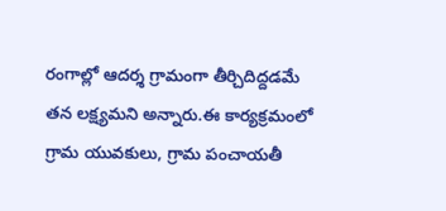రంగాల్లో ఆదర్శ గ్రామంగా తీర్చిదిద్దడమే తన లక్ష్యమని అన్నారు.ఈ కార్యక్రమంలో గ్రామ యువకులు, గ్రామ పంచాయతీ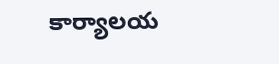కార్యాలయ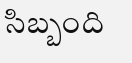సిబ్బంది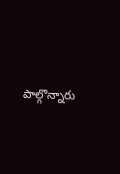పాల్గొన్నారు